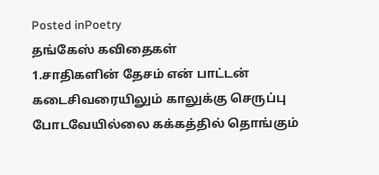Posted inPoetry
தங்கேஸ் கவிதைகள்
1.சாதிகளின் தேசம் என் பாட்டன் கடைசிவரையிலும் காலுக்கு செருப்பு போடவேயில்லை கக்கத்தில் தொங்கும்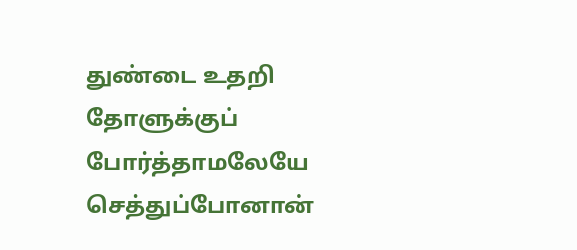துண்டை உதறி தோளுக்குப் போர்த்தாமலேயே செத்துப்போனான்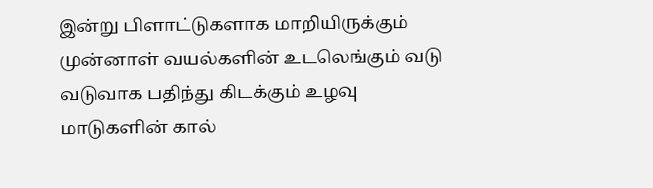இன்று பிளாட்டுகளாக மாறியிருக்கும் முன்னாள் வயல்களின் உடலெங்கும் வடு வடுவாக பதிந்து கிடக்கும் உழவு மாடுகளின் கால்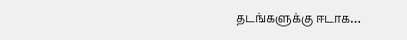தடங்களுக்கு ஈடாக…